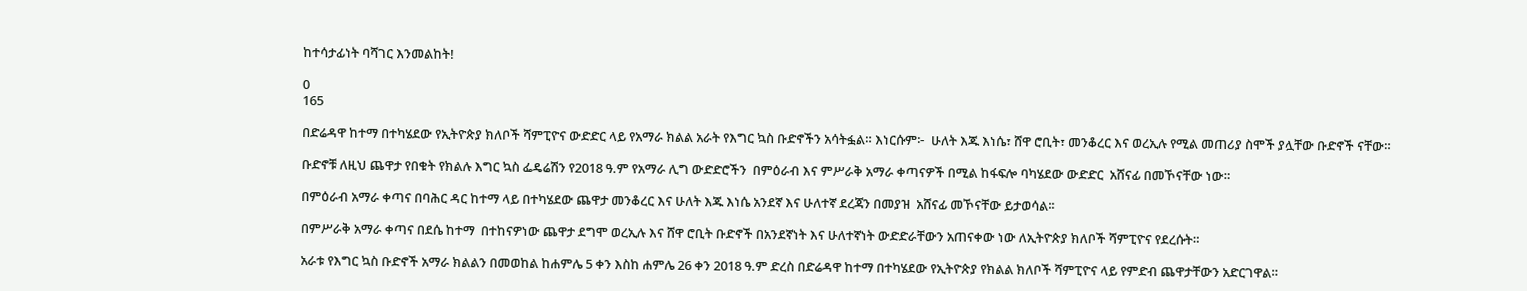ከተሳታፊነት ባሻገር እንመልከት!

0
165

በድሬዳዋ ከተማ በተካሄደው የኢትዮጵያ ክለቦች ሻምፒዮና ውድድር ላይ የአማራ ክልል አራት የእግር ኳስ ቡድኖችን አሳትፏል። እነርሱም፦  ሁለት እጁ እነሴ፣ ሸዋ ሮቢት፣ መንቆረር እና ወረኢሉ የሚል መጠሪያ ስሞች ያሏቸው ቡድኖች ናቸው።

ቡድኖቹ ለዚህ ጨዋታ የበቁት የክልሉ እግር ኳስ ፌዴሬሽን የ2018 ዓ.ም የአማራ ሊግ ውድድሮችን  በምዕራብ እና ምሥራቅ አማራ ቀጣናዎች በሚል ከፋፍሎ ባካሄደው ውድድር  አሸናፊ በመኾናቸው ነው።

በምዕራብ አማራ ቀጣና በባሕር ዳር ከተማ ላይ በተካሄደው ጨዋታ መንቆረር እና ሁለት እጁ እነሴ አንደኛ እና ሁለተኛ ደረጃን በመያዝ  አሸናፊ መኾናቸው ይታወሳል፡፡

በምሥራቅ አማራ ቀጣና በደሴ ከተማ  በተከናዎነው ጨዋታ ደግሞ ወረኢሉ እና ሸዋ ሮቢት ቡድኖች በአንደኛነት እና ሁለተኛነት ውድድራቸውን አጠናቀው ነው ለኢትዮጵያ ክለቦች ሻምፒዮና የደረሱት።

አራቱ የእግር ኳስ ቡድኖች አማራ ክልልን በመወከል ከሐምሌ 5 ቀን እስከ ሐምሌ 26 ቀን 2018 ዓ.ም ድረስ በድሬዳዋ ከተማ በተካሄደው የኢትዮጵያ የክልል ክለቦች ሻምፒዮና ላይ የምድብ ጨዋታቸውን አድርገዋል።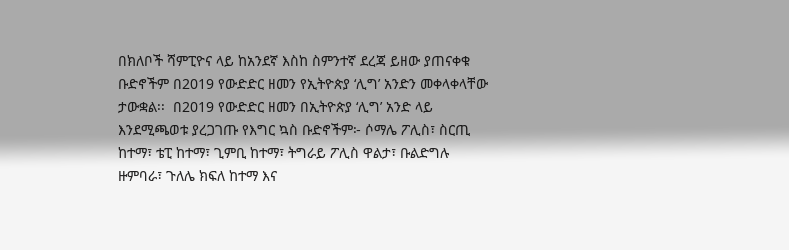በክለቦች ሻምፒዮና ላይ ከአንደኛ እስከ ስምንተኛ ደረጃ ይዘው ያጠናቀቁ ቡድኖችም በ2019 የውድድር ዘመን የኢትዮጵያ ‘ሊግ’ አንድን መቀላቀላቸው ታውቋል፡፡  በ2019 የውድድር ዘመን በኢትዮጵያ ‘ሊግ’ አንድ ላይ እንደሚጫወቱ ያረጋገጡ የእግር ኳስ ቡድኖችም፦ ሶማሌ ፖሊስ፣ ስርጢ ከተማ፣ ቴፒ ከተማ፣ ጊምቢ ከተማ፣ ትግራይ ፖሊስ ዋልታ፣ ቡልድግሉ ዙምባራ፣ ጉለሌ ክፍለ ከተማ እና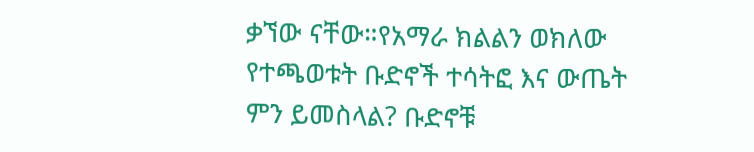ቃኘው ናቸው።የአማራ ክልልን ወክለው የተጫወቱት ቡድኖች ተሳትፎ እና ውጤት ምን ይመስላል? ቡድኖቹ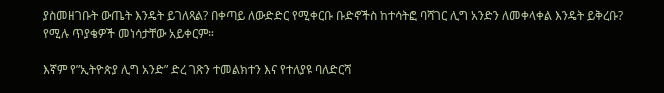ያስመዘገቡት ውጤት እንዴት ይገለጻል? በቀጣይ ለውድድር የሚቀርቡ ቡድኖችስ ከተሳትፎ ባሻገር ሊግ አንድን ለመቀላቀል እንዴት ይቅረቡ? የሚሉ ጥያቄዎች መነሳታቸው አይቀርም።

እኛም የ”ኢትዮጵያ ሊግ አንድ” ድረ ገጽን ተመልክተን እና የተለያዩ ባለድርሻ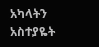አካላትን አስተያዬት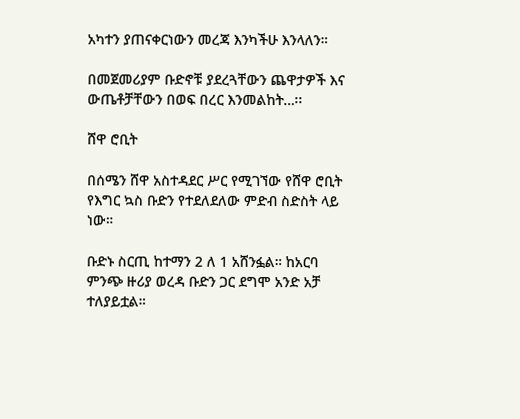አካተን ያጠናቀርነውን መረጃ እንካችሁ እንላለን።

በመጀመሪያም ቡድኖቹ ያደረጓቸውን ጨዋታዎች እና  ውጤቶቻቸውን በወፍ በረር እንመልከት…፡፡

ሸዋ ሮቢት

በሰሜን ሸዋ አስተዳደር ሥር የሚገኘው የሸዋ ሮቢት የእግር ኳስ ቡድን የተደለደለው ምድብ ስድስት ላይ ነው።

ቡድኑ ስርጢ ከተማን 2 ለ 1 አሸንፏል። ከአርባ ምንጭ ዙሪያ ወረዳ ቡድን ጋር ደግሞ አንድ አቻ ተለያይቷል።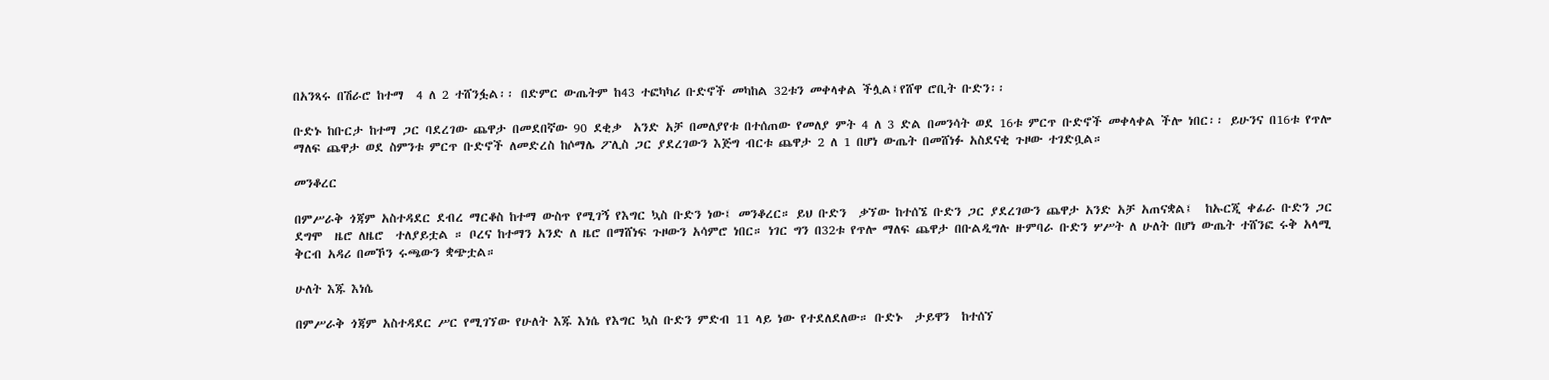በአንጻሩ በሽራሮ ከተማ  4 ለ 2 ተሸንፏል፡፡ በድምር ውጤትም ከ43 ተፎካካሪ ቡድኖች መካከል 32ቱን መቀላቀል ችሏል፤የሸዋ ሮቢት ቡድን፡፡

ቡድኑ ከቡርታ ከተማ ጋር ባደረገው ጨዋታ በመደበኛው 90 ደቂቃ  አንድ አቻ በመለያየቱ በተሰጠው የመለያ ምት 4 ለ 3 ድል በመንሳት ወደ 16ቱ ምርጥ ቡድኖች መቀላቀል ችሎ ነበር፡፡ ይሁንና በ16ቱ የጥሎ ማለፍ ጨዋታ ወደ ስምንቱ ምርጥ ቡድኖች ለመድረስ ከሶማሌ ፖሊስ ጋር ያደረገውን እጅግ ብርቱ ጨዋታ 2 ለ 1 በሆነ ውጤት በመሸነፉ አስደናቂ ጉዞው ተገድቧል።

መንቆረር

በምሥራቅ ጎጃም አስተዳደር ደብረ ማርቆስ ከተማ ውስጥ የሚገኝ የእግር ኳስ ቡድን ነው፤ መንቆረር። ይህ ቡድን  ቃኘው ከተሰኜ ቡድን ጋር ያደረገውን ጨዋታ አንድ አቻ አጠናቋል፤  ከኡርጂ ቀፊራ ቡድን ጋር ደግሞ  ዜሮ ለዜሮ  ተለያይቷል ። ቦረና ከተማን አንድ ለ ዜሮ በማሸነፍ ጉዞውን አሳምሮ ነበር። ነገር ግን በ32ቱ የጥሎ ማለፍ ጨዋታ በቡልዲግሉ ዙምባራ ቡድን ሦሥት ለ ሁለት በሆነ ውጤት ተሸንፎ ሩቅ አላሚ ቅርብ አዳሪ በመኾን ሩጫውን ቋጭቷል።

ሁለት እጁ እነሴ

በምሥራቅ ጎጃም አስተዳደር ሥር የሚገኘው የሁለት እጁ እነሴ የእግር ኳስ ቡድን ምድብ 11 ላይ ነው የተደለደለው። ቡድኑ  ታይዋን  ከተሰኘ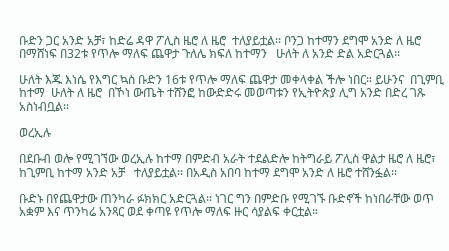ቡድን ጋር አንድ አቻ፣ ከድሬ ዳዋ ፖሊስ ዜሮ ለ ዜሮ  ተለያይቷል፡፡ ቦንጋ ከተማን ደግሞ አንድ ለ ዜሮ በማሸነፍ በ32ቱ የጥሎ ማለፍ ጨዋታ ጉለሌ ክፍለ ከተማን   ሁለት ለ አንድ ድል አድርጓል፡፡

ሁለት እጁ እነሴ የእግር ኳስ ቡድን 16ቱ የጥሎ ማለፍ ጨዋታ መቀላቀል ችሎ ነበር። ይሁንና  በጊምቢ ከተማ  ሁለት ለ ዜሮ  በኾነ ውጤት ተሸንፎ ከውድድሩ መወጣቱን የኢትዮጵያ ሊግ አንድ በድረ ገጹ አስነብቧል፡፡

ወረኢሉ

በደቡብ ወሎ የሚገኘው ወረኢሉ ከተማ በምድብ አራት ተደልድሎ ከትግራይ ፖሊስ ዋልታ ዜሮ ለ ዜሮ፣ ከጊምቢ ከተማ አንድ አቻ   ተለያይቷል፡፡ በአዲስ አበባ ከተማ ደግሞ አንድ ለ ዜሮ ተሸንፏል፡፡

ቡድኑ በየጨዋታው ጠንካራ ፉክክር አድርጓል፡፡ ነገር ግን በምድቡ የሚገኙ ቡድኖች ከነበራቸው ወጥ አቋም እና ጥንካሬ አንጻር ወደ ቀጣዩ የጥሎ ማለፍ ዙር ሳያልፍ ቀርቷል።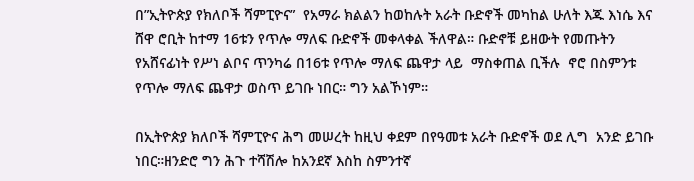በ”ኢትዮጵያ የክለቦች ሻምፒዮና”  የአማራ ክልልን ከወከሉት አራት ቡድኖች መካከል ሁለት እጁ እነሴ እና ሸዋ ሮቢት ከተማ 16ቱን የጥሎ ማለፍ ቡድኖች መቀላቀል ችለዋል። ቡድኖቹ ይዘውት የመጡትን የአሸናፊነት የሥነ ልቦና ጥንካሬ በ16ቱ የጥሎ ማለፍ ጨዋታ ላይ  ማስቀጠል ቢችሉ  ኖሮ በስምንቱ የጥሎ ማለፍ ጨዋታ ወስጥ ይገቡ ነበር። ግን አልኾነም።

በኢትዮጵያ ክለቦች ሻምፒዮና ሕግ መሠረት ከዚህ ቀደም በየዓመቱ አራት ቡድኖች ወደ ሊግ  አንድ ይገቡ ነበር።ዘንድሮ ግን ሕጉ ተሻሽሎ ከአንደኛ እስከ ስምንተኛ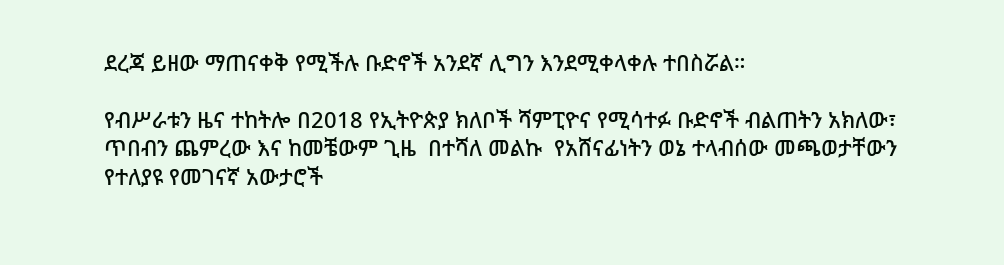ደረጃ ይዘው ማጠናቀቅ የሚችሉ ቡድኖች አንደኛ ሊግን እንደሚቀላቀሉ ተበስሯል።

የብሥራቱን ዜና ተከትሎ በ2018 የኢትዮጵያ ክለቦች ሻምፒዮና የሚሳተፉ ቡድኖች ብልጠትን አክለው፣ ጥበብን ጨምረው እና ከመቼውም ጊዜ  በተሻለ መልኩ  የአሸናፊነትን ወኔ ተላብሰው መጫወታቸውን የተለያዩ የመገናኛ አውታሮች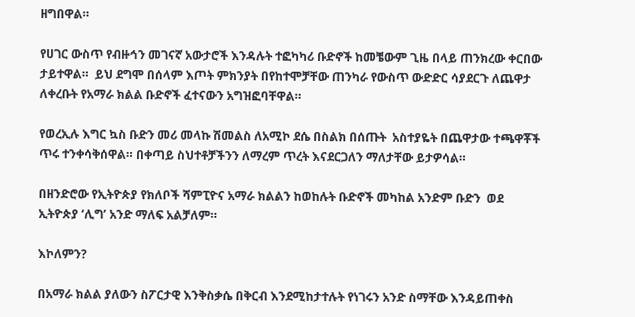ዘግበዋል።

የሀገር ውስጥ የብዙኅን መገናኛ አውታሮች እንዳሉት ተፎካካሪ ቡድኖች ከመቼውም ጊዜ በላይ ጠንክረው ቀርበው ታይተዋል።  ይህ ደግሞ በሰላም እጦት ምክንያት በየከተሞቻቸው ጠንካራ የውስጥ ውድድር ሳያደርጉ ለጨዋታ  ለቀረቡት የአማራ ክልል ቡድኖች ፈተናውን አግዝፎባቸዋል።

የወረኢሉ እግር ኳስ ቡድን መሪ መላኩ ሽመልስ ለአሚኮ ደሴ በስልክ በሰጡት  አስተያዬት በጨዋታው ተጫዋቾች ጥሩ ተንቀሳቅሰዋል። በቀጣይ ስህተቶቻችንን ለማረም ጥረት እናደርጋለን ማለታቸው ይታዎሳል።

በዘንድሮው የኢትዮጵያ የክለቦች ሻምፒዮና አማራ ክልልን ከወከሉት ቡድኖች መካከል አንድም ቡድን  ወደ ኢትዮጵያ ‘ሊግ’ አንድ ማለፍ አልቻለም።

እኮለምን?

በአማራ ክልል ያለውን ስፖርታዊ እንቅስቃሴ በቅርብ እንደሚከታተሉት የነገሩን አንድ ስማቸው እንዳይጠቀስ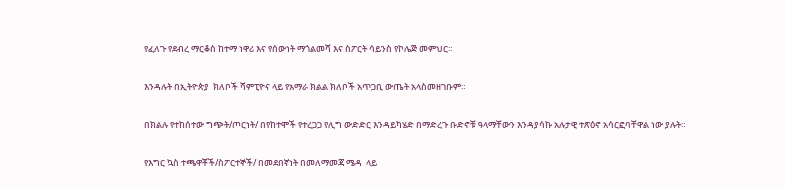የፈለጉ የደብረ ማርቆስ ከተማ ነዋሪ እና የሰውነት ማጎልመሻ እና ስፖርት ሳይንስ የኮሌጅ መምህር።

እንዳሉት በኢትዮጵያ  ክለቦች ሻምፒዮና ላይ የአማራ ክልል ክለቦች አጥጋቢ ውጤት አላስመዘገቡም።

በክልሉ የተከሰተው ግጭት/ጦርነት/ በየከተሞች የተረጋጋ የሊግ ውድድር እንዳይካሄድ በማድረጉ ቡድኖቹ ዓላማቸውን እንዳያሳኩ አሉታዊ ተጽዕኖ አሳርፎባቸዋል ነው ያሉት።

የእግር ኳስ ተጫዋቾች/ስፖርተኞች/ በመደበኛነት በመለማመጃ ሜዳ  ላይ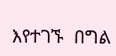እየተገኙ  በግል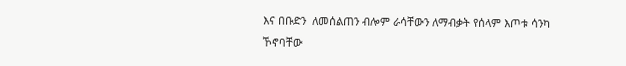እና በቡድን  ለመሰልጠን ብሎም ራሳቸውን ለማብቃት የሰላም እጦቱ ሳንካ ኾኖባቸው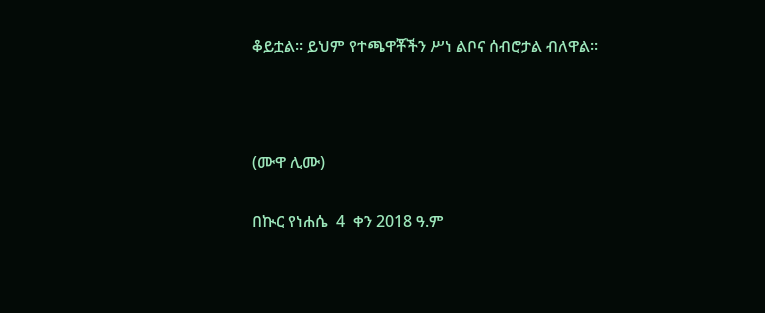ቆይቷል። ይህም የተጫዋቾችን ሥነ ልቦና ሰብሮታል ብለዋል።



(ሙዋ ሊሙ)

በኲር የነሐሴ  4  ቀን 2018 ዓ.ም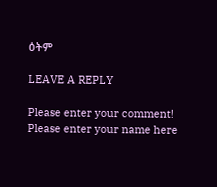ዕትም

LEAVE A REPLY

Please enter your comment!
Please enter your name here